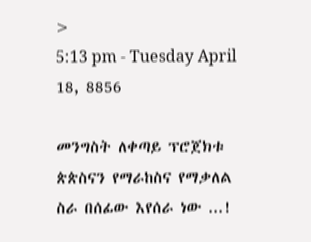>
5:13 pm - Tuesday April 18, 8856

መንግስት ለቀጣይ ፕሮጀክቱ ጵጵስናን የማራከስና የማቃለል ስራ በሰፊው እየሰራ ነው ...!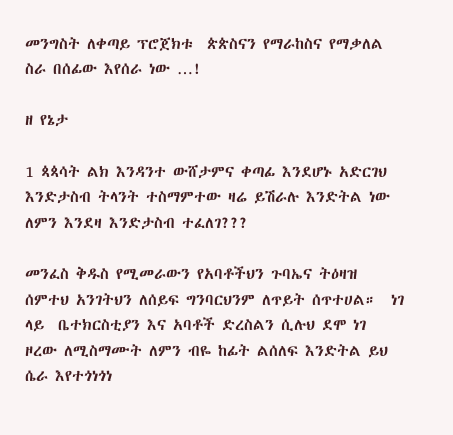መንግስት ለቀጣይ ፕሮጀክቱ  ጵጵስናን የማራከስና የማቃለል ስራ በሰፊው እየሰራ ነው …!

ዘ የኔታ

1 ጳጳሳት ልክ እንዳንተ ውሸታምና ቀጣፊ እንደሆኑ አድርገህ እንድታስብ ትላንት ተስማምተው ዛሬ ይሽራሉ እንድትል ነው ለምን እንደዛ እንድታስብ ተፈለገ???

መንፈስ ቅዱስ የሚመራውን የአባቶችህን ጉባኤና ትዕዛዝ ሰምተህ አንገትህን ለሰይፍ ግንባርህንም ለጥይት ሰጥተሀል።  ነገ ላይ  ቤተክርስቲያን እና አባቶች ድረስልን ሲሉህ ደሞ ነገ ዞረው ለሚስማሙት ለምን ብዬ ከፊት ልሰለፍ እንድትል ይህ ሴራ እየተጎነጎነ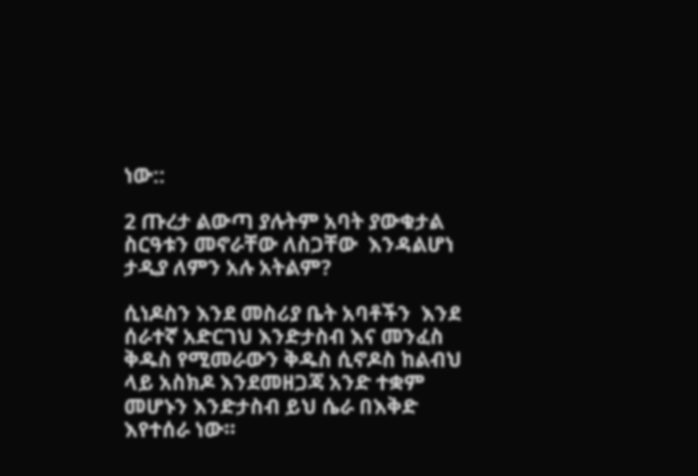ነው::

2 ጡረታ ልውጣ ያሉትም አባት ያውቁታል ስርዓቱን መኖራቸው ለስጋቸው  እንዳልሆነ ታዲያ ለምን አሉ አትልም?

ሲነዶስን እንደ መስሪያ ቤት አባቶችን  እንደ ሰራተኛ አድርገህ እንድታስብ እና መንፈስ ቅዱስ የሚመራውን ቅዱስ ሲኖዶስ ከልብህ ላይ አስክዶ እንደመዘጋጃ አንድ ተቋም መሆኑን እንድታስብ ይህ ሴራ በእቅድ እየተሰራ ነው።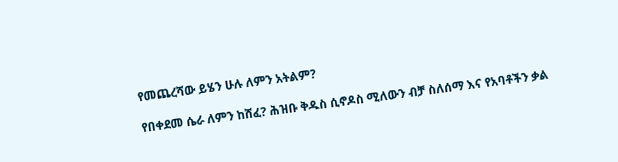የመጨረሻው ይሄን ሁሉ ለምን አትልም?

የበቀደመ ሴራ ለምን ከሸፈ? ሕዝቡ ቅዱስ ሲኖዶስ ሚለውን ብቻ ስለሰማ እና የአባቶችን ቃል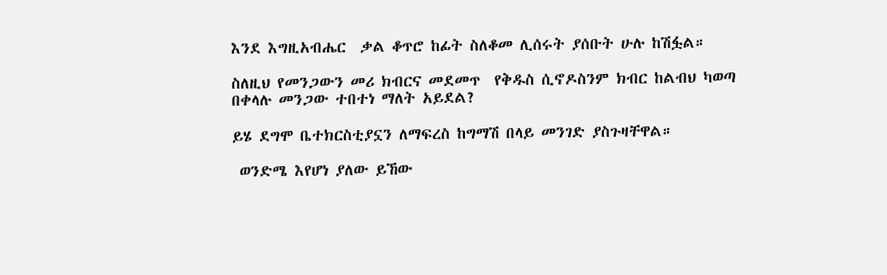እንደ እግዚአብሔር  ቃል ቆጥሮ ከፊት ስለቆመ ሊሰሩት ያሰቡት ሁሉ ከሽፏል።

ስለዚህ የመንጋውን መሪ ክብርና መደመጥ  የቅዱስ ሲኖዶስንም ክብር ከልብህ ካወጣ በቀላሉ መንጋው ተበተነ ማለት አይደል?

ይሄ ደግሞ ቤተክርስቲያኗን ለማፍረስ ከግማሽ በላይ መንገድ ያስጉዛቸዋል።

 ወንድሜ እየሆነ ያለው ይኸው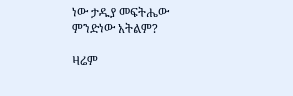ነው ታዱያ መፍትሔው ምንድነው አትልም?

ዛሬም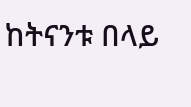ከትናንቱ በላይ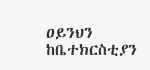ዐይንህን ከቤተክርስቲያን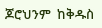ጆሮህንም  ከቅዱስ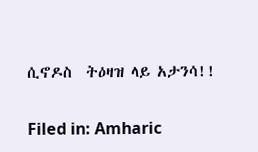ሲኖዶስ  ትዕዛዝ ላይ አታንሳ!!

Filed in: Amharic